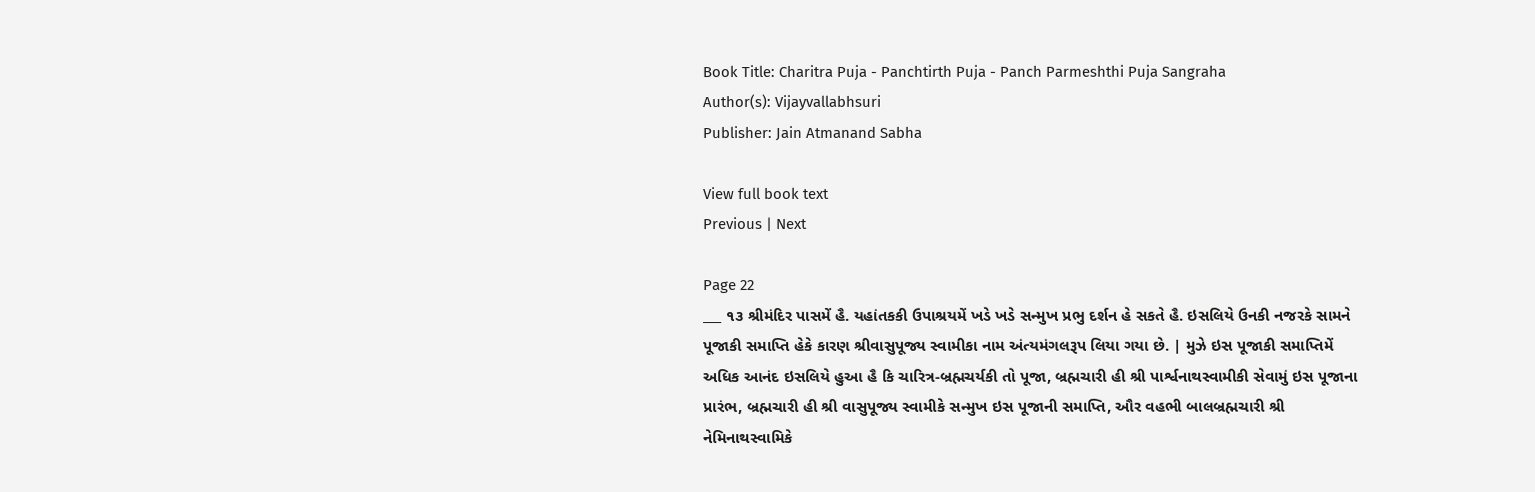Book Title: Charitra Puja - Panchtirth Puja - Panch Parmeshthi Puja Sangraha
Author(s): Vijayvallabhsuri
Publisher: Jain Atmanand Sabha

View full book text
Previous | Next

Page 22
___ ૧૩ શ્રીમંદિર પાસમેં હૈ. યહાંતકકી ઉપાશ્રયમેં ખડે ખડે સન્મુખ પ્રભુ દર્શન હે સકતે હૈ. ઇસલિયે ઉનકી નજરકે સામને પૂજાકી સમાપ્તિ હેકે કારણ શ્રીવાસુપૂજ્ય સ્વામીકા નામ અંત્યમંગલરૂપ લિયા ગયા છે. | મુઝે ઇસ પૂજાકી સમાપ્તિમેં અધિક આનંદ ઇસલિયે હુઆ હૈ કિ ચારિત્ર-બ્રહ્મચર્યકી તો પૂજા, બ્રહ્મચારી હી શ્રી પાર્શ્વનાથસ્વામીકી સેવામું ઇસ પૂજાના પ્રારંભ, બ્રહ્મચારી હી શ્રી વાસુપૂજ્ય સ્વામીકે સન્મુખ ઇસ પૂજાની સમાપ્તિ, ઔર વહભી બાલબ્રહ્મચારી શ્રી નેમિનાથસ્વામિકે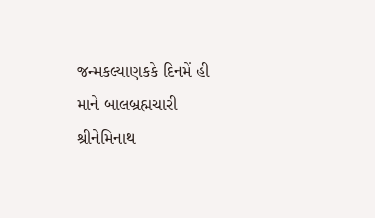જન્મકલ્યાણકકે દિનમેં હી માને બાલબ્રહ્મચારી શ્રીનેમિનાથ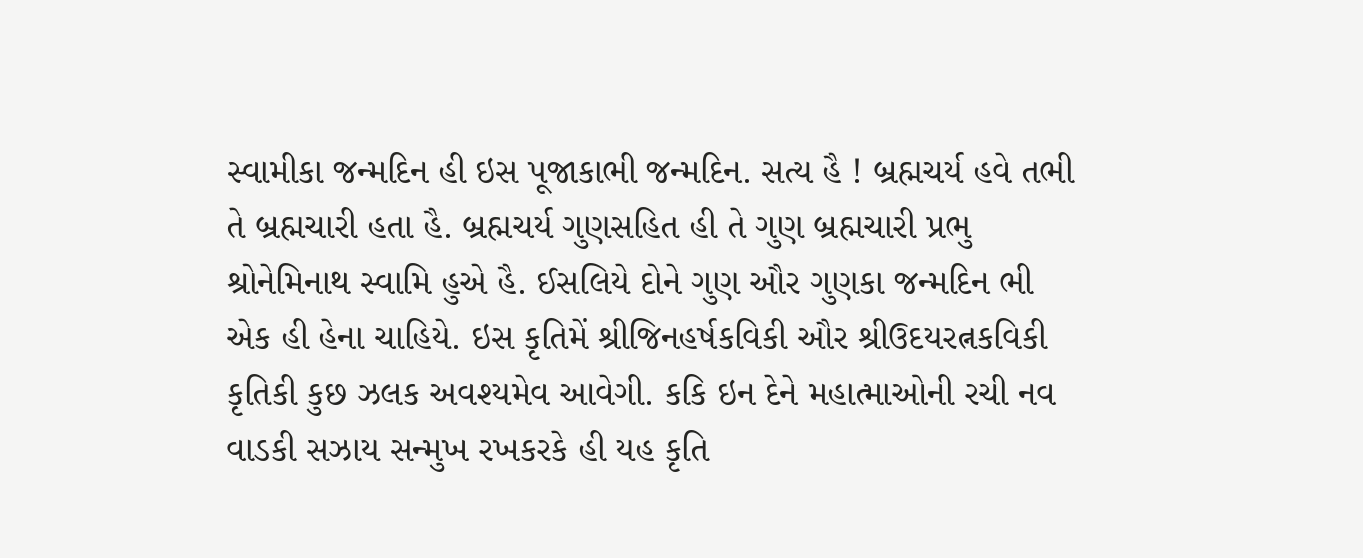સ્વામીકા જન્મદિન હી ઇસ પૂજાકાભી જન્મદિન. સત્ય હૈ ! બ્રહ્મચર્ય હવે તભી તે બ્રહ્મચારી હતા હૈ. બ્રહ્મચર્ય ગુણસહિત હી તે ગુણ બ્રહ્મચારી પ્રભુ શ્રોનેમિનાથ સ્વામિ હુએ હૈ. ઈસલિયે દોને ગુણ ઔર ગુણકા જન્મદિન ભી એક હી હેના ચાહિયે. ઇસ કૃતિમેં શ્રીજિનહર્ષકવિકી ઔર શ્રીઉદયરત્નકવિકી કૃતિકી કુછ ઝલક અવશ્યમેવ આવેગી. કકિ ઇન દેને મહાત્માઓની રચી નવ વાડકી સઝાય સન્મુખ રખકરકે હી યહ કૃતિ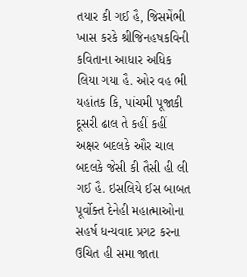તયાર કી ગઈ હૈ, જિસમેંભી ખાસ કરકે શ્રીજિનહષકવિની કવિતાના આધાર અધિક લિયા ગયા હૈ. ઓર વહ ભી યહાંતક કિ, પાંચમી પૂજાકી દૂસરી ઢાલ તે કહીં કહીં અક્ષર બદલકે ઔર ચાલ બદલકે જેસી કી તૈસી હી લી ગઈ હૈ. ઇસલિયે ઈસ બાબત પૂર્વોક્ત દેનેહી મહાત્માઓના સહર્ષ ધન્યવાદ પ્રગટ કરના ઉચિત હી સમા જાતા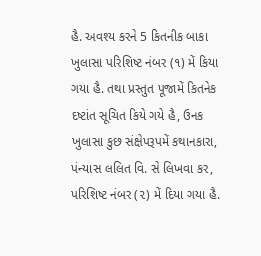હૈ. અવશ્ય કરને 5 કિતનીક બાકા ખુલાસા પરિશિષ્ટ નંબર (૧) મેં કિયા ગયા હૈ. તથા પ્રસ્તુત પૂજામેં કિતનેક દષ્ટાંત સૂચિત કિયે ગયે હૈ, ઉનક ખુલાસા કુછ સંક્ષેપરૂપમેં કથાનકારા, પંન્યાસ લલિત વિ. સે લિખવા કર, પરિશિષ્ટ નંબર (૨) મેં દિયા ગયા હૈ.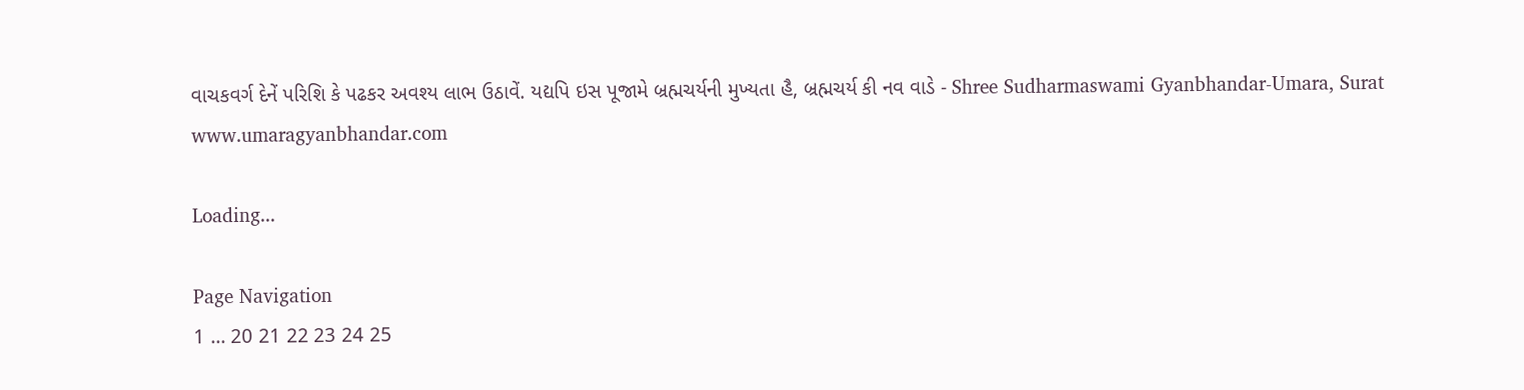વાચકવર્ગ દેનેં પરિશિ કે પઢકર અવશ્ય લાભ ઉઠાવેં. યદ્યપિ ઇસ પૂજામે બ્રહ્મચર્યની મુખ્યતા હૈ, બ્રહ્મચર્ય કી નવ વાડે - Shree Sudharmaswami Gyanbhandar-Umara, Surat www.umaragyanbhandar.com

Loading...

Page Navigation
1 ... 20 21 22 23 24 25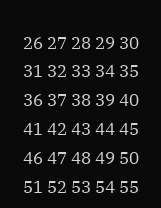26 27 28 29 30 31 32 33 34 35 36 37 38 39 40 41 42 43 44 45 46 47 48 49 50 51 52 53 54 55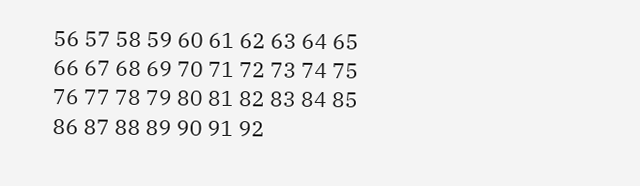56 57 58 59 60 61 62 63 64 65 66 67 68 69 70 71 72 73 74 75 76 77 78 79 80 81 82 83 84 85 86 87 88 89 90 91 92